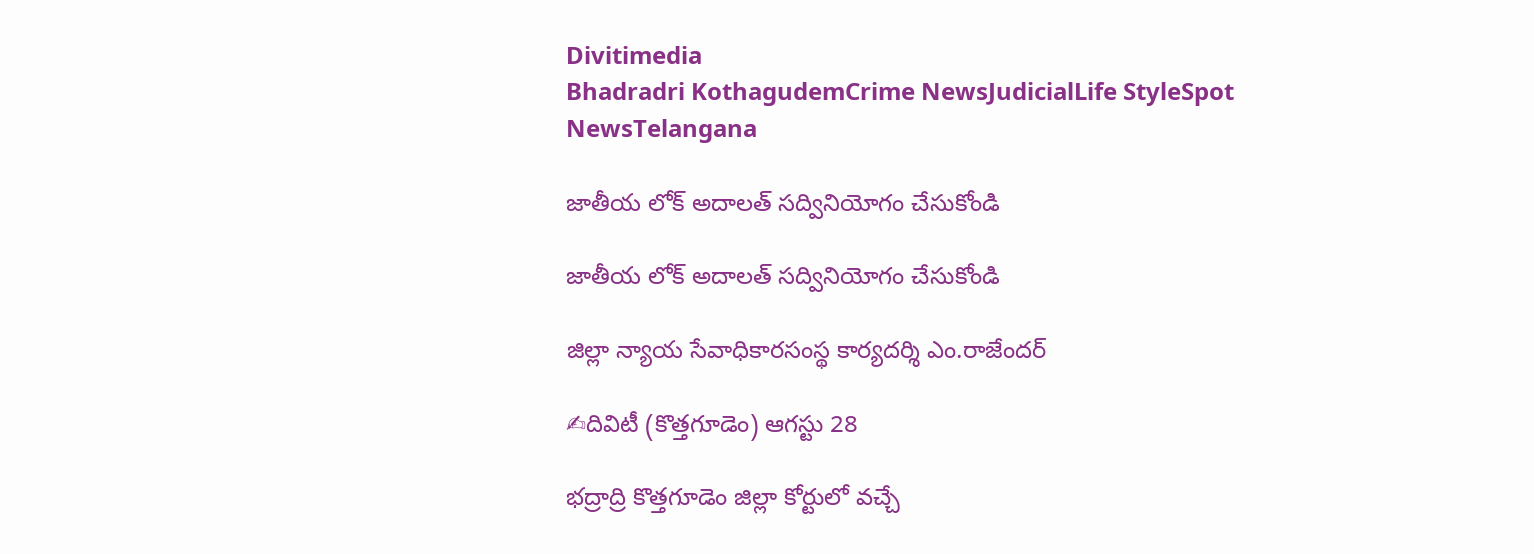Divitimedia
Bhadradri KothagudemCrime NewsJudicialLife StyleSpot NewsTelangana

జాతీయ లోక్ అదాలత్ సద్వినియోగం చేసుకోండి

జాతీయ లోక్ అదాలత్ సద్వినియోగం చేసుకోండి

జిల్లా న్యాయ సేవాధికారసంస్థ కార్యదర్శి ఎం.రాజేందర్

✍దివిటీ (కొత్తగూడెం) ఆగస్టు 28

భద్రాద్రి కొత్తగూడెం జిల్లా కోర్టులో వచ్చే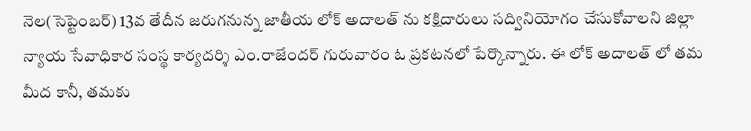నెల(సెప్టెంబర్) 13వ తేదీన జరుగనున్న జాతీయ లోక్ అదాలత్ ను కక్షిదారులు సద్వినియోగం చేసుకోవాలని జిల్లా న్యాయ సేవాధికార సంస్థ కార్యదర్శి ఎం.రాజేందర్ గురువారం ఓ ప్రకటనలో పేర్కొన్నారు. ఈ లోక్ అదాలత్ లో తమ మీద కానీ, తమకు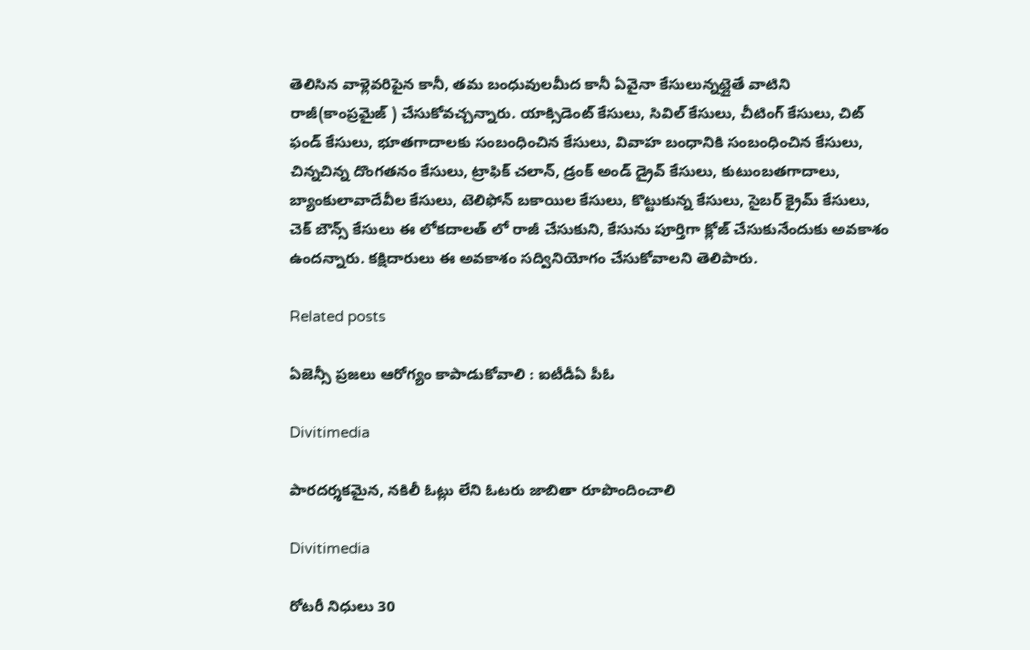తెలిసిన వాళ్లెవరిపైన కానీ, తమ బంధువులమీద కానీ ఏవైనా కేసులున్నట్లైతే వాటిని రాజీ(కాంప్రమైజ్ ) చేసుకోవచ్చన్నారు. యాక్సిడెంట్ కేసులు, సివిల్ కేసులు, చీటింగ్ కేసులు, చిట్ ఫండ్ కేసులు, భూతగాదాలకు సంబంధించిన కేసులు, వివాహ బంధానికి సంబంధించిన కేసులు, చిన్నచిన్న దొంగతనం కేసులు, ట్రాఫిక్ చలాన్, డ్రంక్ అండ్ డ్రైవ్ కేసులు, కుటుంబతగాదాలు, బ్యాంకులావాదేవీల కేసులు, టెలిఫోన్ బకాయిల కేసులు, కొట్టుకున్న కేసులు, సైబర్ క్రైమ్ కేసులు, చెక్ బౌన్స్ కేసులు ఈ లోకదాలత్ లో రాజీ చేసుకుని, కేసును పూర్తిగా క్లోజ్ చేసుకునేందుకు అవకాశం ఉందన్నారు. కక్షిదారులు ఈ అవకాశం సద్వినియోగం చేసుకోవాలని తెలిపారు.

Related posts

ఏజెన్సీ ప్రజలు ఆరోగ్యం కాపాడుకోవాలి : ఐటీడీఏ పీఓ

Divitimedia

పారదర్శకమైన, నకిలీ ఓట్లు లేని ఓటరు జాబితా రూపొందించాలి

Divitimedia

రోటరీ నిధులు 30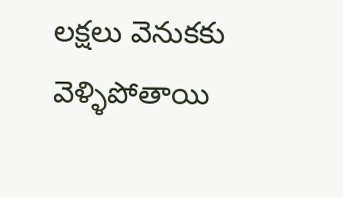లక్షలు వెనుకకు వెళ్ళిపోతాయి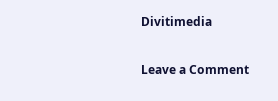Divitimedia

Leave a Comment